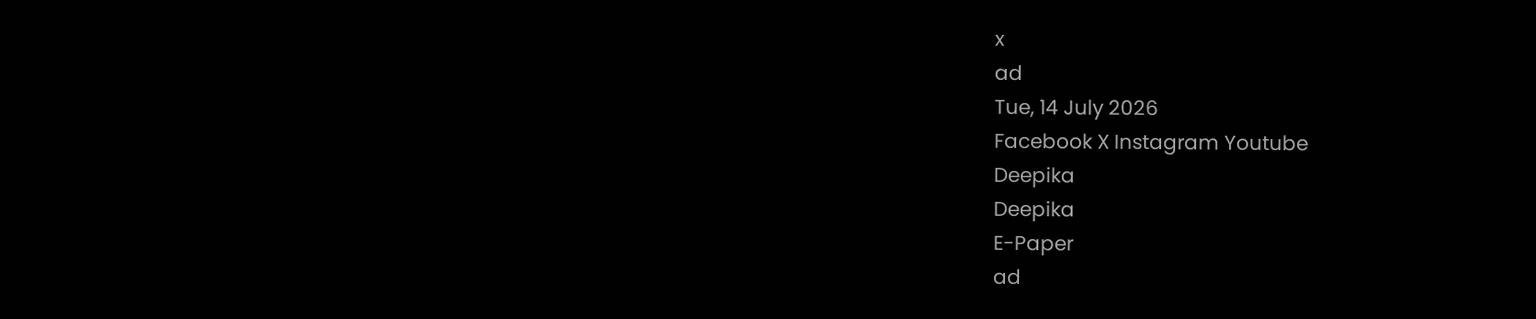x
ad
Tue, 14 July 2026
Facebook X Instagram Youtube
Deepika
Deepika
E-Paper
ad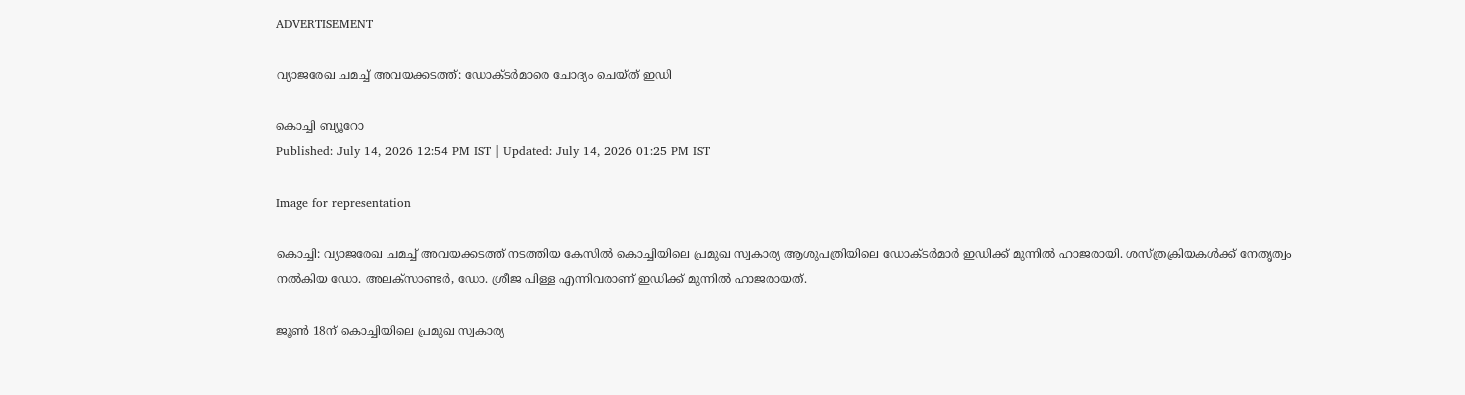ADVERTISEMENT

വ്യാജരേഖ ചമച്ച് അവയക്കടത്ത്: ഡോക്ടര്‍മാരെ ചോദ്യം ചെയ്ത് ഇഡി

കൊച്ചി ബ്യൂറോ
Published: July 14, 2026 12:54 PM IST | Updated: July 14, 2026 01:25 PM IST

Image for representation

കൊച്ചി: വ്യാജരേഖ ചമച്ച് അവയക്കടത്ത് നടത്തിയ കേസില്‍ കൊച്ചിയിലെ പ്രമുഖ സ്വകാര്യ ആശുപത്രിയിലെ ഡോക്ടര്‍മാര്‍ ഇഡിക്ക് മുന്നില്‍ ഹാജരായി. ശസ്ത്രക്രിയകള്‍ക്ക് നേതൃത്വം നല്‍കിയ ഡോ. അലക്‌സാണ്ടര്‍, ഡോ. ശ്രീജ പിള്ള എന്നിവരാണ് ഇഡിക്ക് മുന്നില്‍ ഹാജരായത്.

ജൂണ്‍ 18ന് കൊച്ചിയിലെ പ്രമുഖ സ്വകാര്യ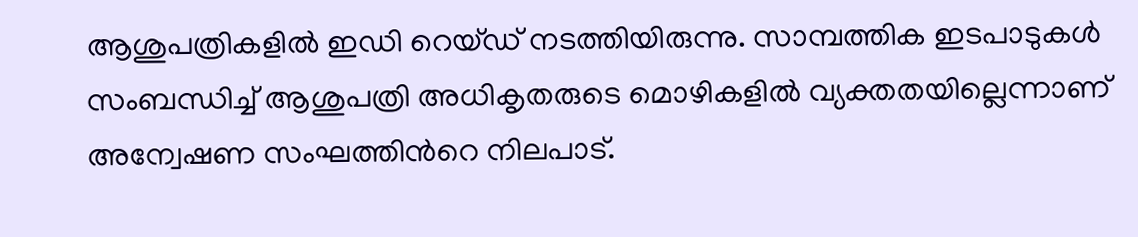ആശുപത്രികളില്‍ ഇഡി റെയ്ഡ് നടത്തിയിരുന്നു. സാമ്പത്തിക ഇടപാടുകള്‍ സംബന്ധിച്ച് ആശുപത്രി അധികൃതരുടെ മൊഴികളില്‍ വ്യക്തതയില്ലെന്നാണ് അന്വേഷണ സംഘത്തിന്‍റെ നിലപാട്.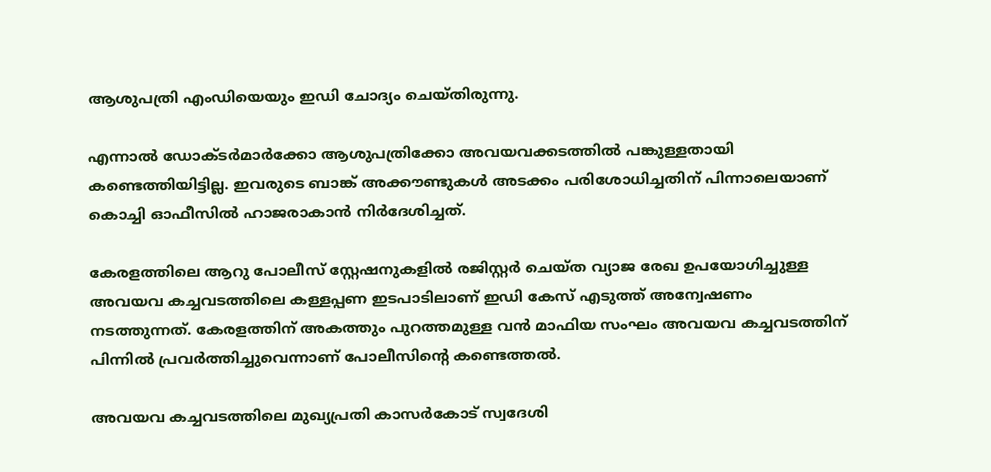ആശുപത്രി എംഡിയെയും ഇഡി ചോദ്യം ചെയ്തിരുന്നു.

എന്നാല്‍ ഡോക്ടര്‍മാർക്കോ ആശുപത്രിക്കോ അവയവക്കടത്തില്‍ പങ്കുള്ളതായി കണ്ടെത്തിയിട്ടില്ല. ഇവരുടെ ബാങ്ക് അക്കൗണ്ടുകള്‍ അടക്കം പരിശോധിച്ചതിന് പിന്നാലെയാണ് കൊച്ചി ഓഫീസില്‍ ഹാജരാകാന്‍ നിര്‍ദേശിച്ചത്.

കേരളത്തിലെ ആറു പോലീസ് സ്റ്റേഷനുകളില്‍ രജിസ്റ്റര്‍ ചെയ്ത വ്യാജ രേഖ ഉപയോഗിച്ചുള്ള അവയവ കച്ചവടത്തിലെ കള്ളപ്പണ ഇടപാടിലാണ് ഇഡി കേസ് എടുത്ത് അന്വേഷണം നടത്തുന്നത്. കേരളത്തിന് അകത്തും പുറത്തമുള്ള വന്‍ മാഫിയ സംഘം അവയവ കച്ചവടത്തിന് പിന്നില്‍ പ്രവര്‍ത്തിച്ചുവെന്നാണ് പോലീസിന്‍റെ കണ്ടെത്തല്‍.

അവയവ കച്ചവടത്തിലെ മുഖ്യപ്രതി കാസര്‍കോട് സ്വദേശി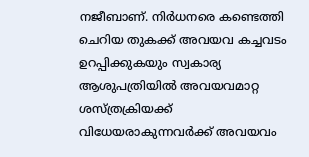നജീബാണ്. നിര്‍ധനരെ കണ്ടെത്തി ചെറിയ തുകക്ക് അവയവ കച്ചവടം ഉറപ്പിക്കുകയും സ്വകാര്യ ആശുപത്രിയില്‍ അവയവമാറ്റ ശസ്ത്രക്രിയക്ക് വിധേയരാകുന്നവര്‍ക്ക് അവയവം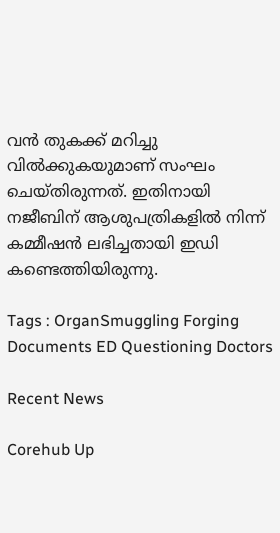വന്‍ തുകക്ക് മറിച്ചു വില്‍ക്കുകയുമാണ് സംഘം ചെയ്തിരുന്നത്. ഇതിനായി നജീബിന് ആശുപത്രികളില്‍ നിന്ന് കമ്മീഷന്‍ ലഭിച്ചതായി ഇഡി കണ്ടെത്തിയിരുന്നു.

Tags : OrganSmuggling Forging Documents ED Questioning Doctors

Recent News

Corehub Up